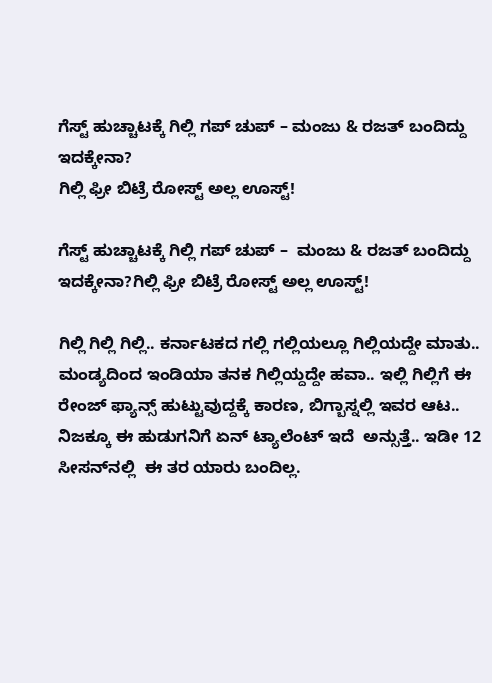ಗೆಸ್ಟ್ ಹುಚ್ಚಾಟಕ್ಕೆ ಗಿಲ್ಲಿ ಗಪ್ ಚುಪ್ – ಮಂಜು & ರಜತ್ ಬಂದಿದ್ದು ಇದಕ್ಕೇನಾ?
ಗಿಲ್ಲಿ ಫ್ರೀ ಬಿಟ್ರೆ ರೋಸ್ಟ್ ಅಲ್ಲ ಊಸ್ಟ್!

ಗೆಸ್ಟ್ ಹುಚ್ಚಾಟಕ್ಕೆ ಗಿಲ್ಲಿ ಗಪ್ ಚುಪ್ –  ಮಂಜು & ರಜತ್ ಬಂದಿದ್ದು ಇದಕ್ಕೇನಾ?ಗಿಲ್ಲಿ ಫ್ರೀ ಬಿಟ್ರೆ ರೋಸ್ಟ್ ಅಲ್ಲ ಊಸ್ಟ್!

ಗಿಲ್ಲಿ ಗಿಲ್ಲಿ ಗಿಲ್ಲಿ.. ಕರ್ನಾಟಕದ ಗಲ್ಲಿ ಗಲ್ಲಿಯಲ್ಲೂ ಗಿಲ್ಲಿಯದ್ದೇ ಮಾತು..  ಮಂಡ್ಯದಿಂದ ಇಂಡಿಯಾ ತನಕ ಗಿಲ್ಲಿಯ್ದದ್ದೇ ಹವಾ.. ಇಲ್ಲಿ ಗಿಲ್ಲಿಗೆ ಈ ರೇಂಜ್ ಫ್ಯಾನ್ಸ್ ಹುಟ್ಟುವುದ್ದಕ್ಕೆ ಕಾರಣ, ಬಿಗ್ಬಾಸ್ನಲ್ಲಿ ಇವರ ಆಟ.. ನಿಜಕ್ಕೂ ಈ ಹುಡುಗನಿಗೆ ಏನ್ ಟ್ಯಾಲೆಂಟ್ ಇದೆ  ಅನ್ಸುತ್ತೆ.. ಇಡೀ 12 ಸೀಸನ್‌ನಲ್ಲಿ  ಈ ತರ ಯಾರು ಬಂದಿಲ್ಲ.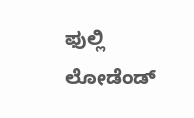ಫುಲ್ಲಿ ಲೋಡೆಂಡ್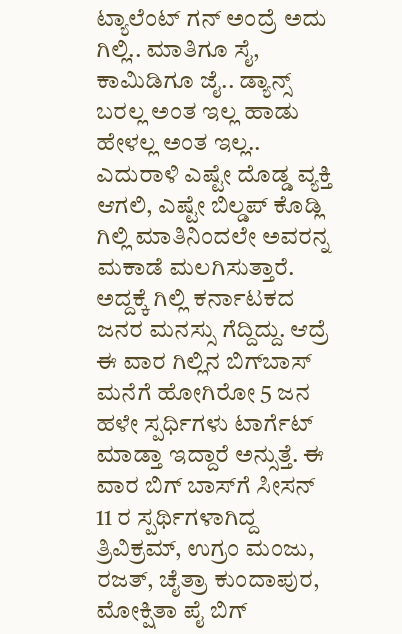ಟ್ಯಾಲೆಂಟ್ ಗನ್ ಅಂದ್ರೆ ಅದು ಗಿಲ್ಲಿ.. ಮಾತಿಗೂ ಸೈ, ಕಾಮಿಡಿಗೂ ಜೈ.. ಡ್ಯಾನ್ಸ್ ಬರಲ್ಲ ಅಂತ ಇಲ್ಲ ಹಾಡು ಹೇಳಲ್ಲ ಅಂತ ಇಲ್ಲ.. ಎದುರಾಳಿ ಎಷ್ಟೇ ದೊಡ್ಡ ವ್ಯಕ್ತಿ ಆಗಲಿ, ಎಷ್ಟೇ ಬಿಲ್ಡಪ್ ಕೊಡ್ಲಿ ಗಿಲ್ಲಿ ಮಾತಿನಿಂದಲೇ ಅವರನ್ನ ಮಕಾಡೆ ಮಲಗಿಸುತ್ತಾರೆ. ಅದ್ದಕ್ಕೆ ಗಿಲ್ಲಿ ಕರ್ನಾಟಕದ ಜನರ ಮನಸ್ಸು ಗೆದ್ದಿದ್ದು. ಆದ್ರೆ ಈ ವಾರ ಗಿಲ್ಲಿನ ಬಿಗ್‌ಬಾಸ್‌ ಮನೆಗೆ ಹೋಗಿರೋ 5 ಜನ ಹಳೇ ಸ್ಪರ್ಧಿಗಳು ಟಾರ್ಗೆಟ್  ಮಾಡ್ತಾ ಇದ್ದಾರೆ ಅನ್ಸುತ್ತೆ. ಈ ವಾರ ಬಿಗ್‌ ಬಾಸ್‌ಗೆ ಸೀಸನ್ 11 ರ ಸ್ಪರ್ಥಿಗಳಾಗಿದ್ದ ತ್ರಿವಿಕ್ರಮ್, ಉಗ್ರಂ ಮಂಜು, ರಜತ್, ಚೈತ್ರಾ ಕುಂದಾಪುರ, ಮೋಕ್ಷಿತಾ ಪೈ ಬಿಗ್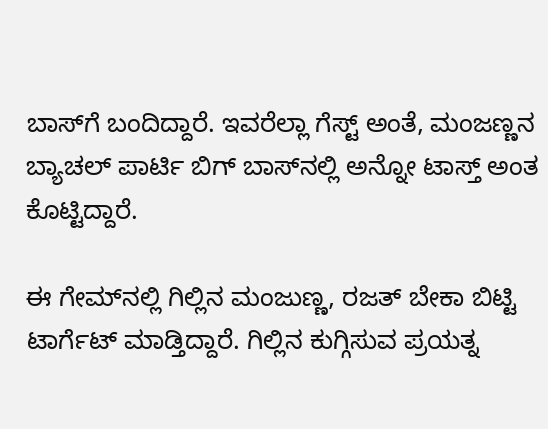ಬಾಸ್‌ಗೆ ಬಂದಿದ್ದಾರೆ. ಇವರೆಲ್ಲಾ ಗೆಸ್ಟ್ ಅಂತೆ, ಮಂಜಣ್ಣನ ಬ್ಯಾಚಲ್ ಪಾರ್ಟಿ ಬಿಗ್‌ ಬಾಸ್‌ನಲ್ಲಿ ಅನ್ನೋ ಟಾಸ್ತ್ ಅಂತ ಕೊಟ್ಟಿದ್ದಾರೆ.

ಈ ಗೇಮ್‌ನಲ್ಲಿ ಗಿಲ್ಲಿನ ಮಂಜುಣ್ಣ, ರಜತ್ ಬೇಕಾ ಬಿಟ್ಟಿ ಟಾರ್ಗೆಟ್ ಮಾಡ್ತಿದ್ದಾರೆ. ಗಿಲ್ಲಿನ ಕುಗ್ಗಿಸುವ ಪ್ರಯತ್ನ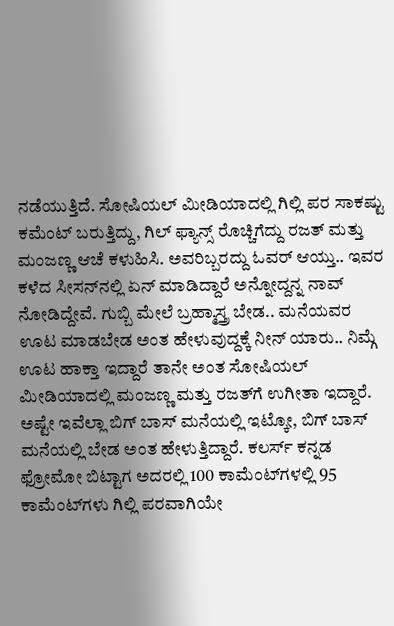ನಡೆಯುತ್ತಿದೆ. ಸೋಷಿಯಲ್ ಮೀಡಿಯಾದಲ್ಲಿ ಗಿಲ್ಲಿ ಪರ ಸಾಕಷ್ಟು ಕಮೆಂಟ್ ಬರುತ್ತಿದ್ದು, ಗಿಲ್ ಫ್ಯಾನ್ಸ್ ರೊಚ್ಚಿಗೆದ್ದು ರಜತ್ ಮತ್ತು ಮಂಜಣ್ಣ ಆಚೆ ಕಳುಹಿಸಿ. ಅವರಿಬ್ಬರದ್ದು ಓವರ್ ಆಯ್ತು.. ಇವರ ಕಳೆದ ಸೀಸನ್‌ನಲ್ಲಿ ಏನ್ ಮಾಡಿದ್ದಾರೆ ಅನ್ನೋದ್ದನ್ನ ನಾವ್ ನೋಡಿದ್ದೇವೆ. ಗುಬ್ಬಿ ಮೇಲೆ ಬ್ರಹ್ಮಾಸ್ತ್ರ ಬೇಡ.. ಮನೆಯವರ ಊಟ ಮಾಡಬೇಡ ಅಂತ ಹೇಳುವುದ್ದಕ್ಕೆ ನೀನ್ ಯಾರು.. ನಿಮ್ಗೆ ಊಟ ಹಾಕ್ತಾ ಇದ್ದಾರೆ ತಾನೇ ಅಂತ ಸೋಷಿಯಲ್ ಮೀಡಿಯಾದಲ್ಲಿ ಮಂಜಣ್ಣ ಮತ್ತು ರಜತ್‌ಗೆ ಉಗೀತಾ ಇದ್ದಾರೆ. ಅಷ್ಟೇ ಇವೆಲ್ಲಾ ಬಿಗ್‌ ಬಾಸ್ ಮನೆಯಲ್ಲಿ ಇಟ್ಕೋ, ಬಿಗ್‌ ಬಾಸ್ ಮನೆಯಲ್ಲಿ ಬೇಡ ಅಂತ ಹೇಳುತ್ತಿದ್ದಾರೆ. ಕಲರ್ಸ್ ಕನ್ನಡ ಫ್ರೋಮೋ ಬಿಟ್ಟಾಗ ಅದರಲ್ಲಿ 100 ಕಾಮೆಂಟ್‌ಗಳಲ್ಲಿ 95 ಕಾಮೆಂಟ್‌ಗಳು ಗಿಲ್ಲಿ ಪರವಾಗಿಯೇ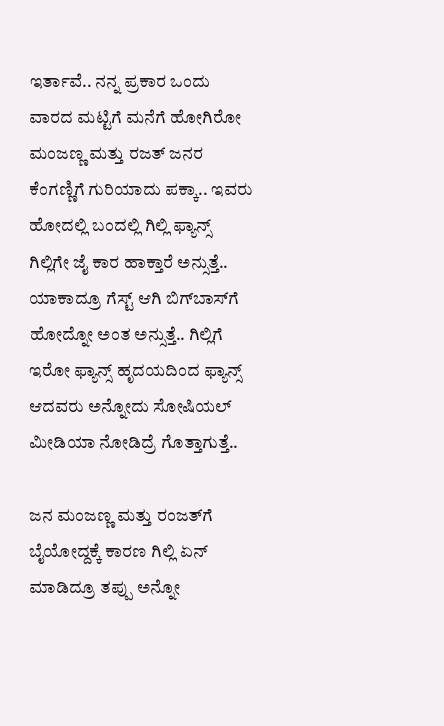ಇರ್ತಾವೆ.. ನನ್ನ ಪ್ರಕಾರ ಒಂದು ವಾರದ ಮಟ್ಟಿಗೆ ಮನೆಗೆ ಹೋಗಿರೋ ಮಂಜಣ್ಣ ಮತ್ತು ರಜತ್ ಜನರ ಕೆಂಗಣ್ಣಿಗೆ ಗುರಿಯಾದು ಪಕ್ಕಾ.. ಇವರು ಹೋದಲ್ಲಿ ಬಂದಲ್ಲಿ ಗಿಲ್ಲಿ ಫ್ಯಾನ್ಸ್ ಗಿಲ್ಲಿಗೇ ಜೈ ಕಾರ ಹಾಕ್ತಾರೆ ಅನ್ಸುತ್ತೆ.. ಯಾಕಾದ್ರೂ ಗೆಸ್ಟ್ ಆಗಿ ಬಿಗ್‌ಬಾಸ್‌ಗೆ ಹೋದ್ನೋ ಅಂತ ಅನ್ಸುತ್ತೆ.. ಗಿಲ್ಲಿಗೆ ಇರೋ ಫ್ಯಾನ್ಸ್ ಹೃದಯದಿಂದ ಫ್ಯಾನ್ಸ್ ಆದವರು ಅನ್ನೋದು ಸೋಷಿಯಲ್ ಮೀಡಿಯಾ ನೋಡಿದ್ರೆ ಗೊತ್ತಾಗುತ್ತೆ..

ಜನ ಮಂಜಣ್ಣ ಮತ್ತು ರಂಜತ್‌ಗೆ ಬೈಯೋದ್ದಕ್ಕೆ ಕಾರಣ ಗಿಲ್ಲಿ ಏನ್ ಮಾಡಿದ್ರೂ ತಪ್ಪು ಅನ್ನೋ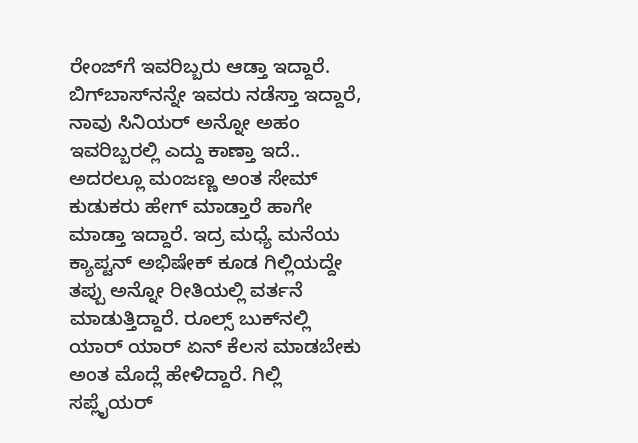ರೇಂಜ್‌ಗೆ ಇವರಿಬ್ಬರು ಆಡ್ತಾ ಇದ್ದಾರೆ. ಬಿಗ್‌ಬಾಸ್‌ನನ್ನೇ ಇವರು ನಡೆಸ್ತಾ ಇದ್ದಾರೆ, ನಾವು ಸಿನಿಯರ್ ಅನ್ನೋ ಅಹಂ ಇವರಿಬ್ಬರಲ್ಲಿ ಎದ್ದು ಕಾಣ್ತಾ ಇದೆ.. ಅದರಲ್ಲೂ ಮಂಜಣ್ಣ ಅಂತ ಸೇಮ್ ಕುಡುಕರು ಹೇಗ್ ಮಾಡ್ತಾರೆ ಹಾಗೇ ಮಾಡ್ತಾ ಇದ್ದಾರೆ. ಇದ್ರ ಮಧ್ಯೆ ಮನೆಯ ಕ್ಯಾಪ್ಟನ್ ಅಭಿಷೇಕ್ ಕೂಡ ಗಿಲ್ಲಿಯದ್ದೇ ತಪ್ಪು ಅನ್ನೋ ರೀತಿಯಲ್ಲಿ ವರ್ತನೆ ಮಾಡುತ್ತಿದ್ದಾರೆ. ರೂಲ್ಸ್ ಬುಕ್‌ನಲ್ಲಿ ಯಾರ್ ಯಾರ್ ಏನ್ ಕೆಲಸ ಮಾಡಬೇಕು  ಅಂತ ಮೊದ್ಲೆ ಹೇಳಿದ್ದಾರೆ. ಗಿಲ್ಲಿ ಸಪ್ಲೈಯರ್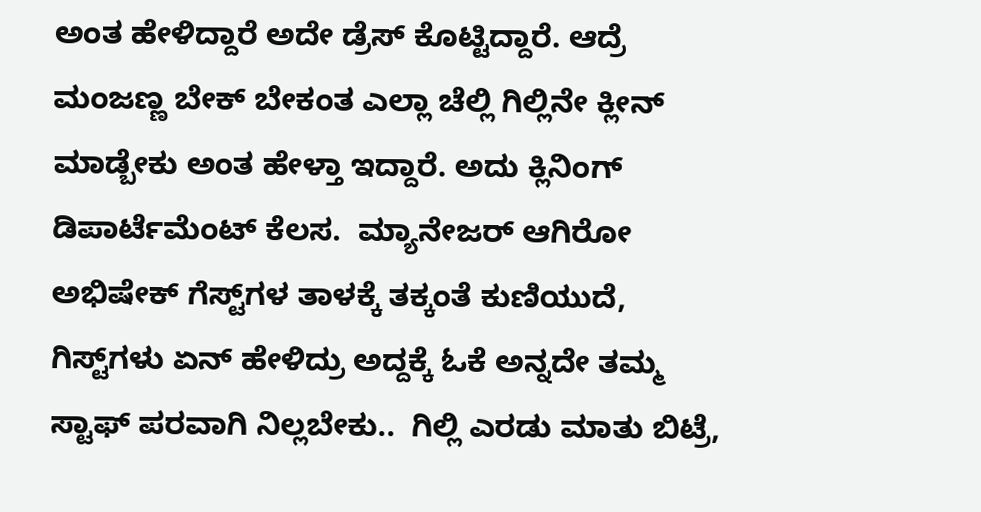ಅಂತ ಹೇಳಿದ್ದಾರೆ ಅದೇ ಡ್ರೆಸ್ ಕೊಟ್ಟಿದ್ದಾರೆ. ಆದ್ರೆ ಮಂಜಣ್ಣ ಬೇಕ್ ಬೇಕಂತ ಎಲ್ಲಾ ಚೆಲ್ಲಿ ಗಿಲ್ಲಿನೇ ಕ್ಲೀನ್ ಮಾಡ್ಬೇಕು ಅಂತ ಹೇಳ್ತಾ ಇದ್ದಾರೆ. ಅದು ಕ್ಲಿನಿಂಗ್ ಡಿಪಾರ್ಟೆಮೆಂಟ್ ಕೆಲಸ.  ಮ್ಯಾನೇಜರ್ ಆಗಿರೋ ಅಭಿಷೇಕ್ ಗೆಸ್ಟ್‌ಗಳ ತಾಳಕ್ಕೆ ತಕ್ಕಂತೆ ಕುಣಿಯುದೆ, ಗಿಸ್ಟ್‌ಗಳು ಏನ್ ಹೇಳಿದ್ರು ಅದ್ದಕ್ಕೆ ಓಕೆ ಅನ್ನದೇ ತಮ್ಮ ಸ್ಟಾಫ್ ಪರವಾಗಿ ನಿಲ್ಲಬೇಕು..  ಗಿಲ್ಲಿ ಎರಡು ಮಾತು ಬಿಟ್ರೆ,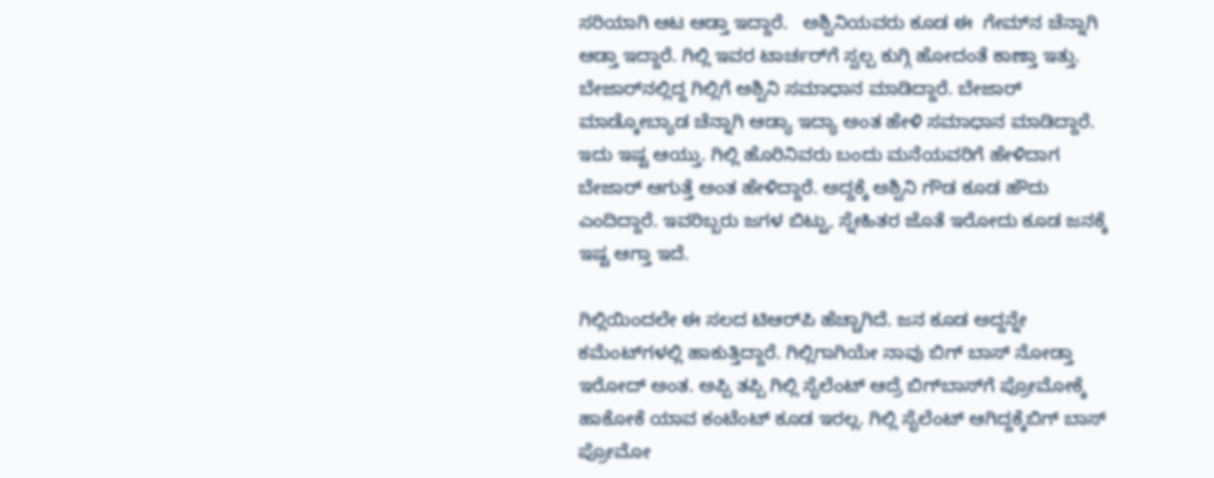ಸರಿಯಾಗಿ ಆಟ ಆಡ್ತಾ ಇದ್ದಾರೆ.   ಅಶ್ವಿನಿಯವರು ಕೂಡ ಈ  ಗೇಮ್‌ನ ಚೆನ್ನಾಗಿ ಆಡ್ತಾ ಇದ್ದಾರೆ. ಗಿಲ್ಲಿ ಇವರ ಟಾರ್ಚರ್‌ಗೆ ಸ್ವಲ್ಪ ಕುಗ್ಗಿ ಹೋದಂತೆ ಕಾಣ್ತಾ ಇತ್ತು. ಬೇಜಾರ್‌ನಲ್ಲಿದ್ದ ಗಿಲ್ಲಿಗೆ ಅಶ್ವಿನಿ ಸಮಾಧಾನ ಮಾಡಿದ್ದಾರೆ. ಬೇಜಾರ್  ಮಾಡ್ಕೋಬ್ಯಾಡ ಚೆನ್ನಾಗಿ ಆಡ್ಯಾ ಇದ್ಯಾ ಅಂತ ಹೇಳಿ ಸಮಾಧಾನ ಮಾಡಿದ್ದಾರೆ. ಇದು ಇಷ್ಟ ಆಯ್ತು. ಗಿಲ್ಲಿ ಹೊರಿನಿವರು ಬಂದು ಮನೆಯವರಿಗೆ ಹೇಳಿದಾಗ ಬೇಜಾರ್ ಆಗುತ್ತೆ ಅಂತ ಹೇಳಿದ್ದಾರೆ. ಅದ್ದಕ್ಕೆ ಅಶ್ವಿನಿ ಗೌಡ ಕೂಡ ಹೌದು ಎಂದಿದ್ದಾರೆ. ಇವರಿಬ್ಬರು ಜಗಳ ಬಿಟ್ಟು, ಸ್ನೇಹಿತರ ಜೊತೆ ಇರೋದು ಕೂಡ ಜನಕ್ಕೆ ಇಷ್ಟ ಆಗ್ತಾ ಇದೆ.

ಗಿಲ್ಲಿಯಿಂದಲೇ ಈ ಸಲದ ಟಿಆರ್‌ಪಿ ಹೆಚ್ಚಾಗಿದೆ. ಜನ ಕೂಡ ಅದ್ದನ್ನೇ ಕಮೆಂಟ್‌ಗಳಲ್ಲಿ ಹಾಕುತ್ತಿದ್ದಾರೆ. ಗಿಲ್ಲಿಗಾಗಿಯೇ ನಾವು ಬಿಗ್ ಬಾಸ್ ನೋಡ್ತಾ  ಇರೋದ್ ಅಂತ. ಅಪ್ಪಿ ತಪ್ಪಿ ಗಿಲ್ಲಿ ಸೈಲೆಂಟ್ ಆದ್ರೆ ಬಿಗ್‌ಬಾಸ್‌ಗೆ ಪ್ರೋಮೋಕ್ಕೆ ಹಾಕೋಕೆ ಯಾವ ಕಂಟೆಂಟ್ ಕೂಡ ಇರಲ್ಲ. ಗಿಲ್ಲಿ ಸೈಲೆಂಟ್ ಆಗಿದ್ದಕ್ಕೆಬಿಗ್‌ ಬಾಸ್ ಪ್ರೋಮೋ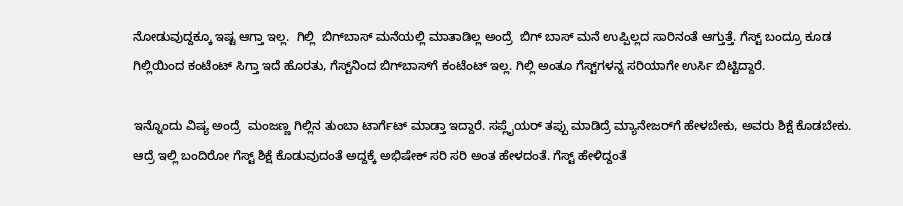ನೋಡುವುದ್ದಕ್ಕೂ ಇಷ್ಟ ಆಗ್ತಾ ಇಲ್ಲ.  ಗಿಲ್ಲಿ  ಬಿಗ್‌ಬಾಸ್‌ ಮನೆಯಲ್ಲಿ ಮಾತಾಡಿಲ್ಲ ಅಂದ್ರೆ  ಬಿಗ್‌ ಬಾಸ್‌ ಮನೆ ಉಪ್ಪಿಲ್ಲದ ಸಾರಿನಂತೆ ಆಗ್ತುತ್ತೆ. ಗೆಸ್ಟ್ ಬಂದ್ರೂ ಕೂಡ ಗಿಲ್ಲಿಯಿಂದ ಕಂಟೆಂಟ್ ಸಿಗ್ತಾ ಇದೆ ಹೊರತು, ಗೆಸ್ಟ್‌ನಿಂದ ಬಿಗ್‌ಬಾಸ್‌ಗೆ ಕಂಟೆಂಟ್ ಇಲ್ಲ. ಗಿಲ್ಲಿ ಅಂತೂ ಗೆಸ್ಟ್‌ಗಳನ್ನ ಸರಿಯಾಗೇ ಉರ್ಸಿ ಬಿಟ್ಟಿದ್ದಾರೆ.

ಇನ್ನೊಂದು ವಿಷ್ಯ ಅಂದ್ರೆ  ಮಂಜಣ್ಣ ಗಿಲ್ಲಿನ ತುಂಬಾ ಟಾರ್ಗೆಟ್ ಮಾಡ್ತಾ ಇದ್ದಾರೆ. ಸಪ್ಲೈಯರ್ ತಪ್ಪು ಮಾಡಿದ್ರೆ ಮ್ಯಾನೇಜರ್‌ಗೆ ಹೇಳಬೇಕು, ಅವರು ಶಿಕ್ಷೆ ಕೊಡಬೇಕು. ಆದ್ರೆ ಇಲ್ಲಿ ಬಂದಿರೋ ಗೆಸ್ಟ್‌ ಶಿಕ್ಷೆ ಕೊಡುವುದಂತೆ ಅದ್ದಕ್ಕೆ ಅಭಿಷೇಕ್ ಸರಿ ಸರಿ ಅಂತ ಹೇಳದಂತೆ. ಗೆಸ್ಟ್ ಹೇಳಿದ್ದಂತೆ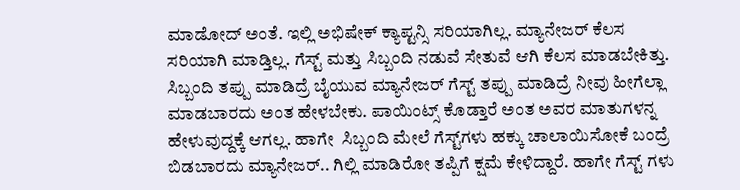ಮಾಡೋದ್ ಅಂತೆ. ಇಲ್ಲಿ ಅಭಿಷೇಕ್ ಕ್ಯಾಪ್ಟನ್ಸಿ ಸರಿಯಾಗಿಲ್ಲ. ಮ್ಯಾನೇಜರ್ ಕೆಲಸ ಸರಿಯಾಗಿ ಮಾಡ್ತಿಲ್ಲ. ಗೆಸ್ಟ್‌ ಮತ್ತು ಸಿಬ್ಬಂದಿ ನಡುವೆ ಸೇತುವೆ ಆಗಿ ಕೆಲಸ ಮಾಡಬೇಕಿತ್ತು. ಸಿಬ್ಬಂದಿ ತಪ್ಪು ಮಾಡಿದ್ರೆ ಬೈಯುವ ಮ್ಯಾನೇಜರ್ ಗೆಸ್ಟ್ ತಪ್ಪು ಮಾಡಿದ್ರೆ ನೀವು ಹೀಗೆಲ್ಲಾ ಮಾಡಬಾರದು ಅಂತ ಹೇಳಬೇಕು. ಪಾಯಿಂಟ್ಸ್ ಕೊಡ್ತಾರೆ ಅಂತ ಅವರ ಮಾತುಗಳನ್ನ ಹೇಳುವುದ್ದಕ್ಕೆ ಆಗಲ್ಲ. ಹಾಗೇ  ಸಿಬ್ಬಂದಿ ಮೇಲೆ ಗೆಸ್ಟ್‌ಗಳು ಹಕ್ಕು ಚಾಲಾಯಿಸೋಕೆ ಬಂದ್ರೆ ಬಿಡಬಾರದು ಮ್ಯಾನೇಜರ್.. ಗಿಲ್ಲಿ ಮಾಡಿರೋ ತಪ್ಪಿಗೆ ಕ್ಷಮೆ ಕೇಳಿದ್ದಾರೆ. ಹಾಗೇ ಗೆಸ್ಟ್ ಗಳು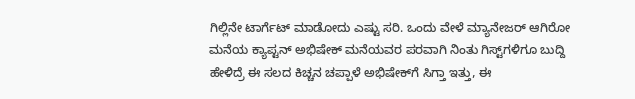ಗಿಲ್ಲಿನೇ ಟಾರ್ಗೆಟ್ ಮಾಡೋದು ಎಷ್ಟು ಸರಿ. ಒಂದು ವೇಳೆ ಮ್ಯಾನೇಜರ್ ಆಗಿರೋ ಮನೆಯ ಕ್ಯಾಪ್ಟನ್ ಅಭಿಷೇಕ್ ಮನೆಯವರ ಪರವಾಗಿ ನಿಂತು ಗಿಸ್ಟ್‌ಗಳಿಗೂ ಬುದ್ದಿ ಹೇಳಿದ್ರೆ ಈ ಸಲದ ಕಿಚ್ಚನ ಚಪ್ಪಾಳೆ ಅಭಿಷೇಕ್‌ಗೆ ಸಿಗ್ತಾ ಇತ್ತು, ಈ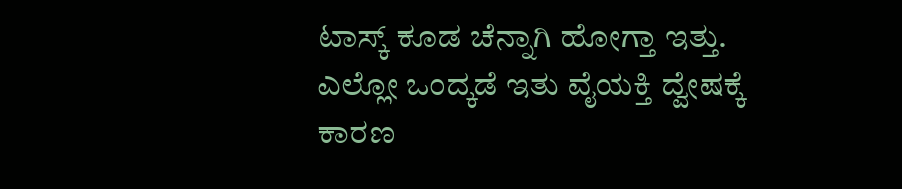ಟಾಸ್ಕ್‌ ಕೂಡ ಚೆನ್ನಾಗಿ ಹೋಗ್ತಾ ಇತ್ತು. ಎಲ್ಲೋ ಒಂದ್ಕಡೆ ಇತು ವೈಯಕ್ತಿ ದ್ವೇಷಕ್ಕೆ ಕಾರಣ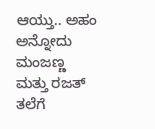ಆಯ್ತು.. ಅಹಂ ಅನ್ನೋದು ಮಂಜಣ್ಣ ಮತ್ತು ರಜತ್ ತಲೆಗೆ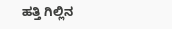ಹತ್ತಿ ಗಿಲ್ಲಿನ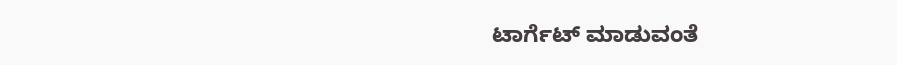ಟಾರ್ಗೆಟ್ ಮಾಡುವಂತೆ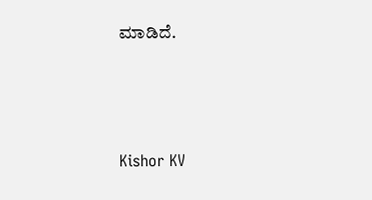ಮಾಡಿದೆ.



Kishor KV